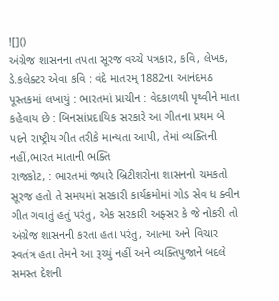![]()
અંગ્રેજ શાસનના તપતા સૂરજ વચ્ચે પત્રકાર, કવિ, લેખક, ડે.કલેક્ટર એવા કવિ : વંદે માતરમ્ 1882ના આનંદમઠ પૂસ્તકમાં લખાયું : ભારતમાં પ્રાચીન : વેદકાળથી પૃથ્વીને માતા કહેવાય છે : બિનસાંપ્રદાયિક સરકારે આ ગીતના પ્રથમ બે પદને રાષ્ટ્રીય ગીત તરીકે માન્યતા આપી, તેમાં વ્યક્તિની નહીં,ભારત માતાની ભક્તિ
રાજકોટ, : ભારતમાં જ્યારે બ્રિટીશરોના શાસનનો ચમકતો સૂરજ હતો તે સમયમાં સરકારી કાર્યક્રમોમાં ગોડ સેવ ધ ક્વીન ગીત ગવાતું હતું પરંતુ, એક સરકારી અફ્સર કે જે નોકરી તો અંગ્રેજ શાસનની કરતા હતા પરંતુ, આત્મા અને વિચાર સ્વતંત્ર હતા તેમને આ રૂચ્યું નહીં અને વ્યક્તિપુજાને બદલે સમસ્ત દેશની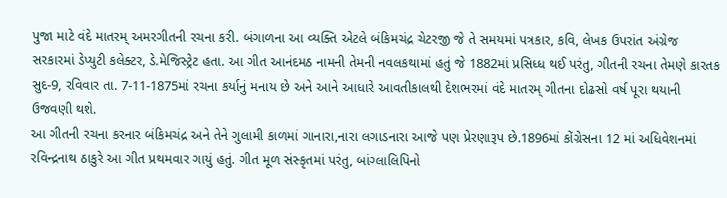પુજા માટે વંદે માતરમ્ અમરગીતની રચના કરી. બંગાળના આ વ્યક્તિ એટલે બંકિમચંદ્ર ચેટરજી જે તે સમયમાં પત્રકાર, કવિ, લેખક ઉપરાંત અંગ્રેજ સરકારમાં ડેપ્યુટી કલેક્ટર, ડે.મેજિસ્ટ્રેટ હતા. આ ગીત આનંદમઠ નામની તેમની નવલકથામાં હતું જે 1882માં પ્રસિધ્ધ થઈ પરંતુ, ગીતની રચના તેમણે કારતક સુદ-9, રવિવાર તા. 7-11-1875માં રચના કર્યાનું મનાય છે અને આને આધારે આવતીકાલથી દેશભરમાં વંદે માતરમ્ ગીતના દોઢસો વર્ષ પૂરા થયાની ઉજવણી થશે.
આ ગીતની રચના કરનાર બંકિમચંદ્ર અને તેને ગુલામી કાળમાં ગાનારા,નારા લગાડનારા આજે પણ પ્રેરણારૂપ છે.1896માં કોંગ્રેસના 12 માં અધિવેશનમાં રવિન્દ્રનાથ ઠાકુરે આ ગીત પ્રથમવાર ગાયું હતું. ગીત મૂળ સંસ્કૃતમાં પરંતુ, બાંગ્લાલિપિનો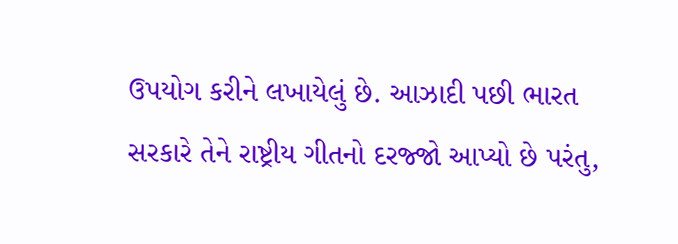ઉપયોગ કરીને લખાયેલું છે. આઝાદી પછી ભારત સરકારે તેને રાષ્ટ્રીય ગીતનો દરજ્જો આપ્યો છે પરંતુ,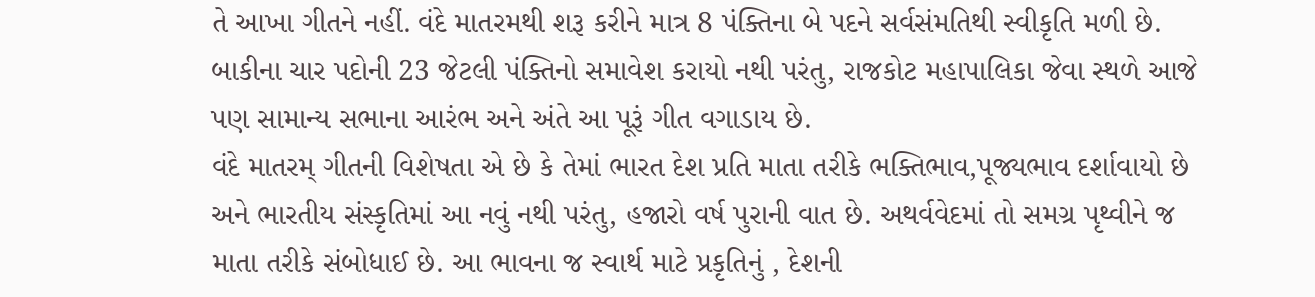તે આખા ગીતને નહીં. વંદે માતરમથી શરૂ કરીને માત્ર 8 પંક્તિના બે પદને સર્વસંમતિથી સ્વીકૃતિ મળી છે. બાકીના ચાર પદોની 23 જેટલી પંક્તિનો સમાવેશ કરાયો નથી પરંતુ, રાજકોટ મહાપાલિકા જેવા સ્થળે આજે પણ સામાન્ય સભાના આરંભ અને અંતે આ પૂરૂં ગીત વગાડાય છે.
વંદે માતરમ્ ગીતની વિશેષતા એ છે કે તેમાં ભારત દેશ પ્રતિ માતા તરીકે ભક્તિભાવ,પૂજ્યભાવ દર્શાવાયો છે અને ભારતીય સંસ્કૃતિમાં આ નવું નથી પરંતુ, હજારો વર્ષ પુરાની વાત છે. અથર્વવેદમાં તો સમગ્ર પૃથ્વીને જ માતા તરીકે સંબોધાઈ છે. આ ભાવના જ સ્વાર્થ માટે પ્રકૃતિનું , દેશની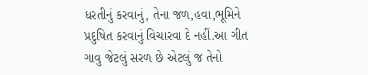ધરતીનું કરવાનું, તેના જળ,હવા,ભૂમિને પ્રદુષિત કરવાનું વિચારવા દે નહીં.આ ગીત ગાવુ જેટલું સરળ છે એટલું જ તેનો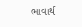ભાવાર્થ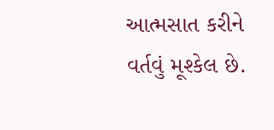આત્મસાત કરીને વર્તવું મૂશ્કેલ છે.